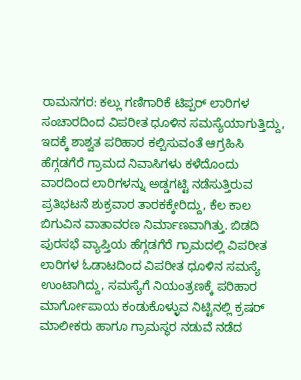ರಾಮನಗರ: ಕಲ್ಲು ಗಣಿಗಾರಿಕೆ ಟಿಪ್ಪರ್ ಲಾರಿಗಳ ಸಂಚಾರದಿಂದ ವಿಪರೀತ ಧೂಳಿನ ಸಮಸ್ಯೆಯಾಗುತ್ತಿದ್ದು, ಇದಕ್ಕೆ ಶಾಶ್ವತ ಪರಿಹಾರ ಕಲ್ಪಿಸುವಂತೆ ಆಗ್ರಹಿಸಿ ಹೆಗ್ಗಡಗೆರೆ ಗ್ರಾಮದ ನಿವಾಸಿಗಳು ಕಳೆದೊಂದು ವಾರದಿಂದ ಲಾರಿಗಳನ್ನು ಅಡ್ಡಗಟ್ಟಿ ನಡೆಸುತ್ತಿರುವ ಪ್ರತಿಭಟನೆ ಶುಕ್ರವಾರ ತಾರಕಕ್ಕೇರಿದ್ದು, ಕೆಲ ಕಾಲ ಬಿಗುವಿನ ವಾತಾವರಣ ನಿರ್ಮಾಣವಾಗಿತ್ತು. ಬಿಡದಿ ಪುರಸಭೆ ವ್ಯಾಪ್ತಿಯ ಹೆಗ್ಗಡಗೆರೆ ಗ್ರಾಮದಲ್ಲಿ ವಿಪರೀತ ಲಾರಿಗಳ ಓಡಾಟದಿಂದ ವಿಪರೀತ ಧೂಳಿನ ಸಮಸ್ಯೆ ಉಂಟಾಗಿದ್ದು, ಸಮಸ್ಯೆಗೆ ನಿಯಂತ್ರಣಕ್ಕೆ ಪರಿಹಾರ ಮಾರ್ಗೋಪಾಯ ಕಂಡುಕೊಳ್ಳುವ ನಿಟ್ಟಿನಲ್ಲಿ ಕ್ರಷರ್ ಮಾಲೀಕರು ಹಾಗೂ ಗ್ರಾಮಸ್ಥರ ನಡುವೆ ನಡೆದ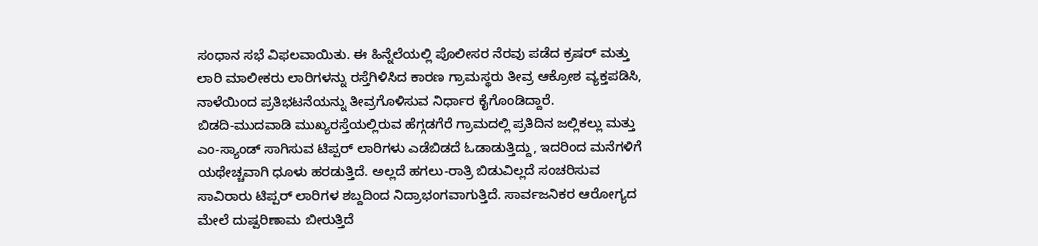ಸಂಧಾನ ಸಭೆ ವಿಫಲವಾಯಿತು. ಈ ಹಿನ್ನೆಲೆಯಲ್ಲಿ ಪೊಲೀಸರ ನೆರವು ಪಡೆದ ಕ್ರಷರ್ ಮತ್ತು ಲಾರಿ ಮಾಲೀಕರು ಲಾರಿಗಳನ್ನು ರಸ್ತೆಗಿಳಿಸಿದ ಕಾರಣ ಗ್ರಾಮಸ್ಥರು ತೀವ್ರ ಆಕ್ರೋಶ ವ್ಯಕ್ತಪಡಿಸಿ, ನಾಳೆಯಿಂದ ಪ್ರತಿಭಟನೆಯನ್ನು ತೀವ್ರಗೊಳಿಸುವ ನಿರ್ಧಾರ ಕೈಗೊಂಡಿದ್ದಾರೆ.
ಬಿಡದಿ-ಮುದವಾಡಿ ಮುಖ್ಯರಸ್ತೆಯಲ್ಲಿರುವ ಹೆಗ್ಗಡಗೆರೆ ಗ್ರಾಮದಲ್ಲಿ ಪ್ರತಿದಿನ ಜಲ್ಲಿಕಲ್ಲು ಮತ್ತು ಎಂ-ಸ್ಯಾಂಡ್ ಸಾಗಿಸುವ ಟಿಪ್ಪರ್ ಲಾರಿಗಳು ಎಡೆಬಿಡದೆ ಓಡಾಡುತ್ತಿದ್ದು, ಇದರಿಂದ ಮನೆಗಳಿಗೆ ಯಥೇಚ್ಚವಾಗಿ ಧೂಳು ಹರಡುತ್ತಿದೆ. ಅಲ್ಲದೆ ಹಗಲು-ರಾತ್ರಿ ಬಿಡುವಿಲ್ಲದೆ ಸಂಚರಿಸುವ ಸಾವಿರಾರು ಟಿಪ್ಪರ್ ಲಾರಿಗಳ ಶಬ್ದದಿಂದ ನಿದ್ರಾಭಂಗವಾಗುತ್ತಿದೆ. ಸಾರ್ವಜನಿಕರ ಆರೋಗ್ಯದ ಮೇಲೆ ದುಷ್ಪರಿಣಾಮ ಬೀರುತ್ತಿದೆ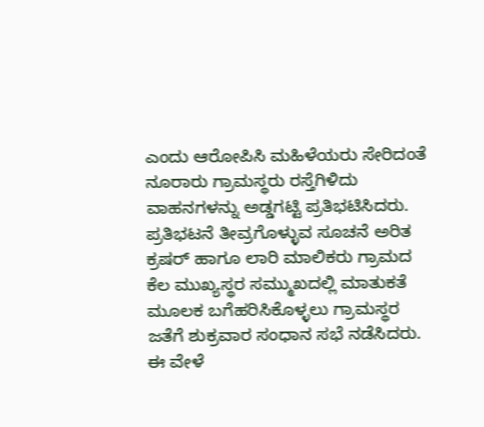ಎಂದು ಆರೋಪಿಸಿ ಮಹಿಳೆಯರು ಸೇರಿದಂತೆ ನೂರಾರು ಗ್ರಾಮಸ್ಥರು ರಸ್ತೆಗಿಳಿದು ವಾಹನಗಳನ್ನು ಅಡ್ಡಗಟ್ಟಿ ಪ್ರತಿಭಟಿಸಿದರು.
ಪ್ರತಿಭಟನೆ ತೀವ್ರಗೊಳ್ಳುವ ಸೂಚನೆ ಅರಿತ ಕ್ರಷರ್ ಹಾಗೂ ಲಾರಿ ಮಾಲಿಕರು ಗ್ರಾಮದ ಕೆಲ ಮುಖ್ಯಸ್ಥರ ಸಮ್ಮುಖದಲ್ಲಿ ಮಾತುಕತೆ ಮೂಲಕ ಬಗೆಹರಿಸಿಕೊಳ್ಳಲು ಗ್ರಾಮಸ್ಥರ ಜತೆಗೆ ಶುಕ್ರವಾರ ಸಂಧಾನ ಸಭೆ ನಡೆಸಿದರು. ಈ ವೇಳೆ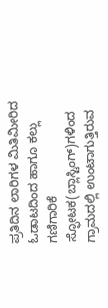ಪ್ರತಿದಿನ ಲಾರಿಗಳ ಮಿತಿಮೀರಿದ ಓಡಾಟದಿಂದ ಹಾಗೂ ಕಲ್ಲು ಗಣಿಗಾರಿಕೆ ಸ್ಫೋಟಕ(ಬ್ಲಾಸ್ಟಿಂಗ್)ಗಳಿಂದ ಗ್ರಾಮದಲ್ಲಿ ಉಂಟಾಗುತ್ತಿರುವ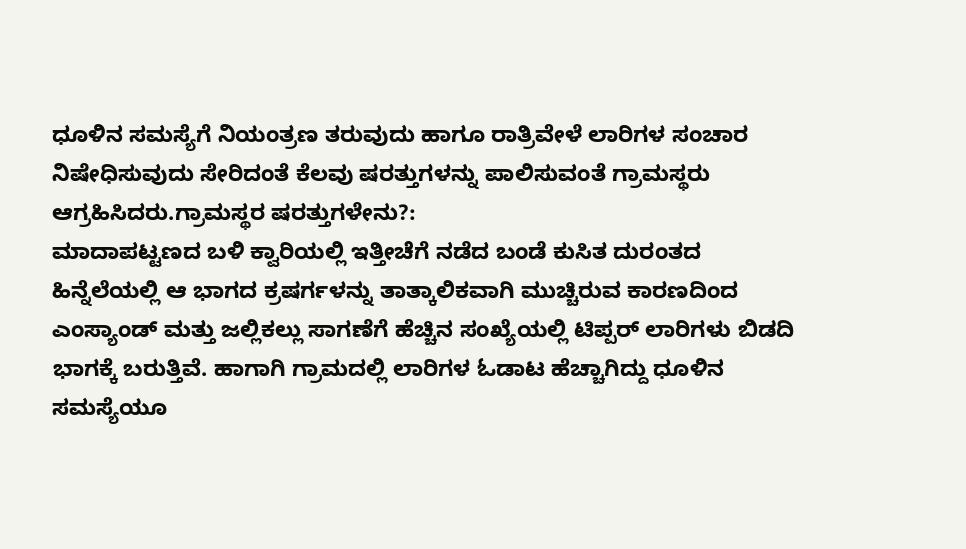ಧೂಳಿನ ಸಮಸ್ಯೆಗೆ ನಿಯಂತ್ರಣ ತರುವುದು ಹಾಗೂ ರಾತ್ರಿವೇಳೆ ಲಾರಿಗಳ ಸಂಚಾರ ನಿಷೇಧಿಸುವುದು ಸೇರಿದಂತೆ ಕೆಲವು ಷರತ್ತುಗಳನ್ನು ಪಾಲಿಸುವಂತೆ ಗ್ರಾಮಸ್ಥರು ಆಗ್ರಹಿಸಿದರು.ಗ್ರಾಮಸ್ಥರ ಷರತ್ತುಗಳೇನು?:
ಮಾದಾಪಟ್ಟಣದ ಬಳಿ ಕ್ವಾರಿಯಲ್ಲಿ ಇತ್ತೀಚೆಗೆ ನಡೆದ ಬಂಡೆ ಕುಸಿತ ದುರಂತದ ಹಿನ್ನೆಲೆಯಲ್ಲಿ ಆ ಭಾಗದ ಕ್ರಷರ್ಗಳನ್ನು ತಾತ್ಕಾಲಿಕವಾಗಿ ಮುಚ್ಚಿರುವ ಕಾರಣದಿಂದ ಎಂಸ್ಯಾಂಡ್ ಮತ್ತು ಜಲ್ಲಿಕಲ್ಲು ಸಾಗಣೆಗೆ ಹೆಚ್ಚಿನ ಸಂಖ್ಯೆಯಲ್ಲಿ ಟಿಪ್ಪರ್ ಲಾರಿಗಳು ಬಿಡದಿ ಭಾಗಕ್ಕೆ ಬರುತ್ತಿವೆ. ಹಾಗಾಗಿ ಗ್ರಾಮದಲ್ಲಿ ಲಾರಿಗಳ ಓಡಾಟ ಹೆಚ್ಚಾಗಿದ್ದು ಧೂಳಿನ ಸಮಸ್ಯೆಯೂ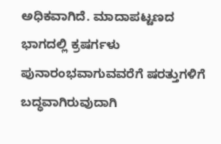ಅಧಿಕವಾಗಿದೆ. ಮಾದಾಪಟ್ಟಣದ ಭಾಗದಲ್ಲಿ ಕ್ರಷರ್ಗಳು ಪುನಾರಂಭವಾಗುವವರೆಗೆ ಷರತ್ತುಗಳಿಗೆ ಬದ್ಧವಾಗಿರುವುದಾಗಿ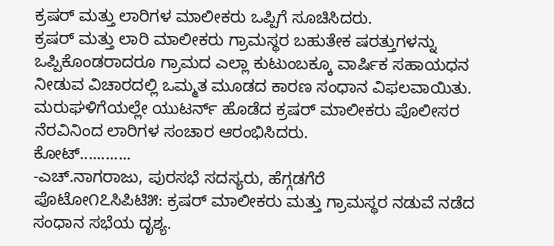ಕ್ರಷರ್ ಮತ್ತು ಲಾರಿಗಳ ಮಾಲೀಕರು ಒಪ್ಪಿಗೆ ಸೂಚಿಸಿದರು.
ಕ್ರಷರ್ ಮತ್ತು ಲಾರಿ ಮಾಲೀಕರು ಗ್ರಾಮಸ್ಥರ ಬಹುತೇಕ ಷರತ್ತುಗಳನ್ನು ಒಪ್ಪಿಕೊಂಡರಾದರೂ ಗ್ರಾಮದ ಎಲ್ಲಾ ಕುಟುಂಬಕ್ಕೂ ವಾರ್ಷಿಕ ಸಹಾಯಧನ ನೀಡುವ ವಿಚಾರದಲ್ಲಿ ಒಮ್ಮತ ಮೂಡದ ಕಾರಣ ಸಂಧಾನ ವಿಫಲವಾಯಿತು. ಮರುಘಳಿಗೆಯಲ್ಲೇ ಯುಟರ್ನ್ ಹೊಡೆದ ಕ್ರಷರ್ ಮಾಲೀಕರು ಪೊಲೀಸರ ನೆರವಿನಿಂದ ಲಾರಿಗಳ ಸಂಚಾರ ಆರಂಭಿಸಿದರು.
ಕೋಟ್............
-ಎಚ್.ನಾಗರಾಜು, ಪುರಸಭೆ ಸದಸ್ಯರು, ಹೆಗ್ಗಡಗೆರೆ
ಪೊಟೋ೧೭ಸಿಪಿಟಿ೫: ಕ್ರಷರ್ ಮಾಲೀಕರು ಮತ್ತು ಗ್ರಾಮಸ್ಥರ ನಡುವೆ ನಡೆದ ಸಂಧಾನ ಸಭೆಯ ದೃಶ್ಯ.